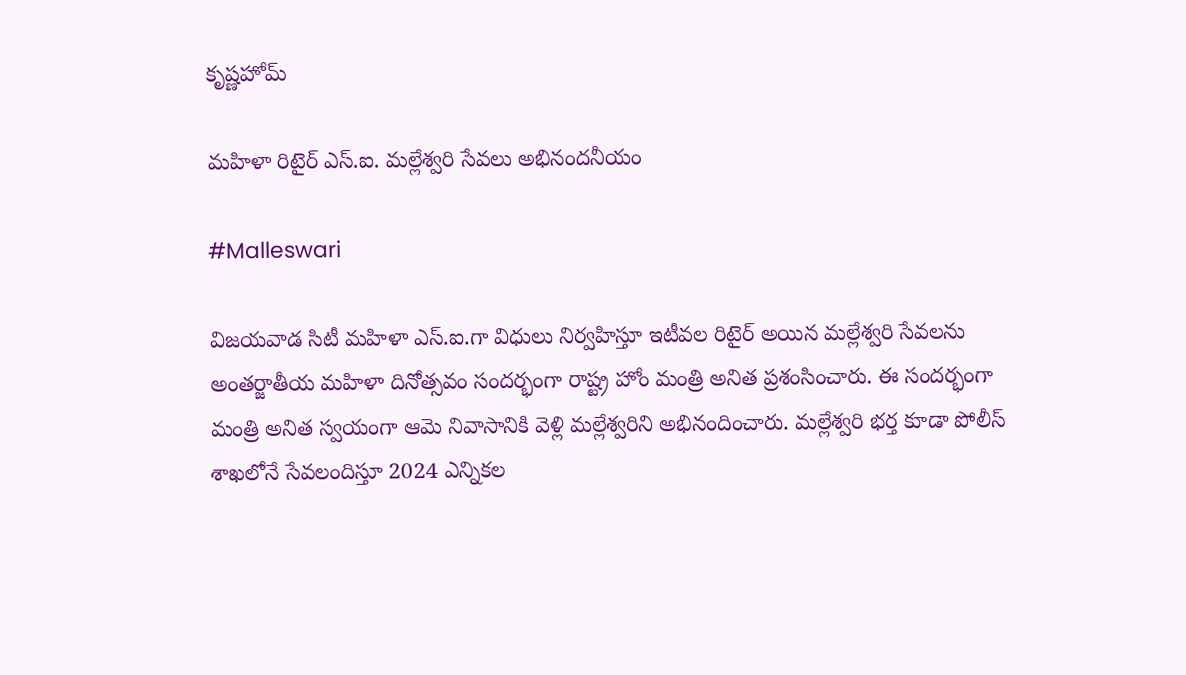కృష్ణహోమ్

మహిళా రిటైర్ ఎస్‌.ఐ. మల్లేశ్వరి సేవలు అభినందనీయం

#Malleswari

విజయవాడ సిటీ మహిళా ఎస్‌.ఐ.గా విధులు నిర్వహిస్తూ ఇటీవల రిటైర్ అయిన మల్లేశ్వరి సేవలను అంతర్జాతీయ మహిళా దినోత్సవం సందర్భంగా రాష్ట్ర హోం మంత్రి అనిత ప్రశంసించారు. ఈ సందర్భంగా మంత్రి అనిత స్వయంగా ఆమె నివాసానికి వెళ్లి మల్లేశ్వరిని అభినందించారు. మల్లేశ్వరి భర్త కూడా పోలీస్ శాఖలోనే సేవలందిస్తూ 2024 ఎన్నికల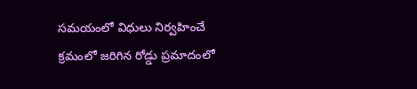సమయంలో విధులు నిర్వహించే క్రమంలో జరిగిన రోడ్డు ప్రమాదంలో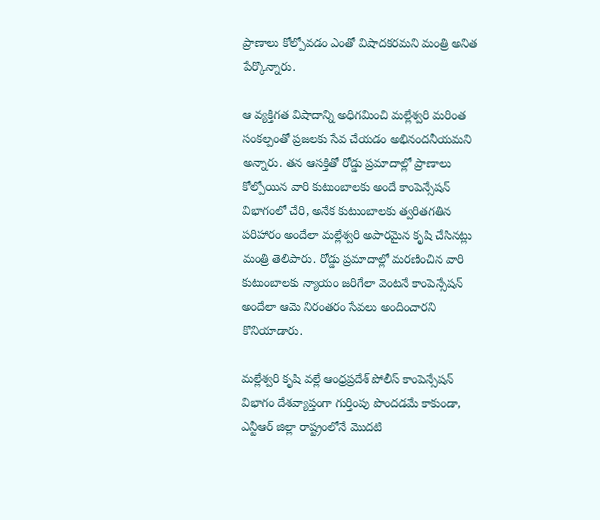ప్రాణాలు కోల్పోవడం ఎంతో విషాదకరమని మంత్రి అనిత పేర్కొన్నారు.

ఆ వ్యక్తిగత విషాదాన్ని అధిగమించి మల్లేశ్వరి మరింత సంకల్పంతో ప్రజలకు సేవ చేయడం అభినందనీయమని అన్నారు. తన ఆసక్తితో రోడ్డు ప్రమాదాల్లో ప్రాణాలు కోల్పోయిన వారి కుటుంబాలకు అందే కాంపెన్సేషన్ విభాగంలో చేరి, అనేక కుటుంబాలకు త్వరితగతిన పరిహారం అందేలా మల్లేశ్వరి అపారమైన కృషి చేసినట్లు మంత్రి తెలిపారు. రోడ్డు ప్రమాదాల్లో మరణించిన వారి కుటుంబాలకు న్యాయం జరిగేలా వెంటనే కాంపెన్సేషన్ అందేలా ఆమె నిరంతరం సేవలు అందించారని కొనియాడారు.

మల్లేశ్వరి కృషి వల్లే ఆంధ్రప్రదేశ్ పోలీస్ కాంపెన్సేషన్ విభాగం దేశవ్యాప్తంగా గుర్తింపు పొందడమే కాకుండా, ఎన్టీఆర్ జిల్లా రాష్ట్రంలోనే మొదటి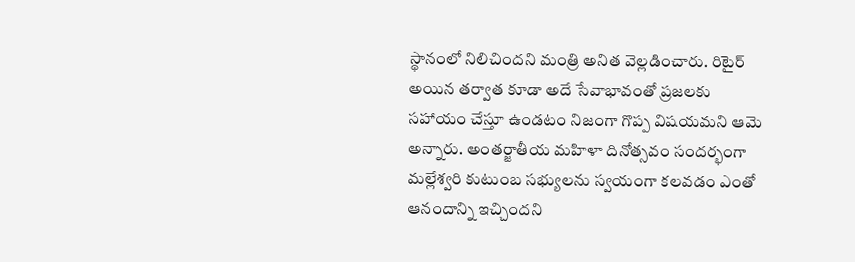స్థానంలో నిలిచిందని మంత్రి అనిత వెల్లడించారు. రిటైర్ అయిన తర్వాత కూడా అదే సేవాభావంతో ప్రజలకు సహాయం చేస్తూ ఉండటం నిజంగా గొప్ప విషయమని ఆమె అన్నారు. అంతర్జాతీయ మహిళా దినోత్సవం సందర్భంగా మల్లేశ్వరి కుటుంబ సభ్యులను స్వయంగా కలవడం ఎంతో ఆనందాన్ని ఇచ్చిందని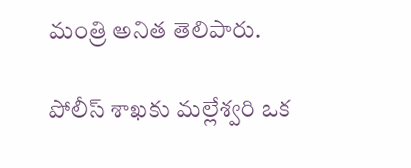మంత్రి అనిత తెలిపారు.

పోలీస్ శాఖకు మల్లేశ్వరి ఒక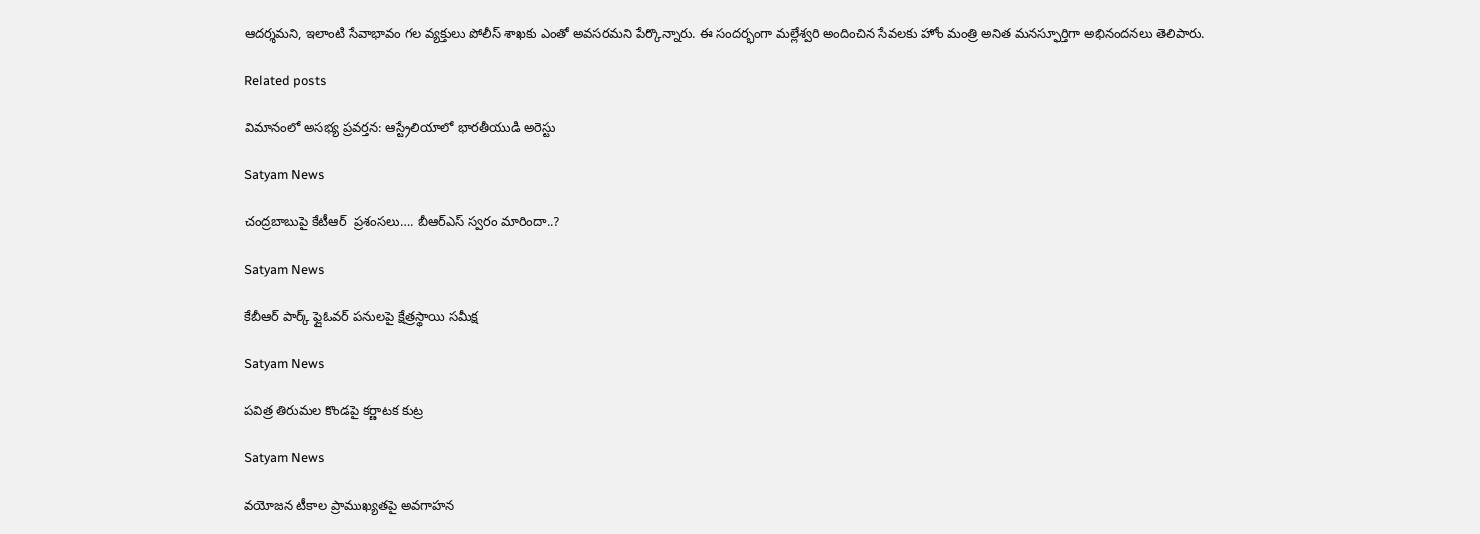ఆదర్శమని, ఇలాంటి సేవాభావం గల వ్యక్తులు పోలీస్ శాఖకు ఎంతో అవసరమని పేర్కొన్నారు. ఈ సందర్భంగా మల్లేశ్వరి అందించిన సేవలకు హోం మంత్రి అనిత మనస్ఫూర్తిగా అభినందనలు తెలిపారు.

Related posts

విమానంలో అసభ్య ప్రవర్తన: ఆస్ట్రేలియాలో భారతీయుడి అరెస్టు

Satyam News

చంద్రబాబుపై కేటీఆర్‌  ప్రశంసలు…. బీఆర్‌ఎస్‌ స్వరం మారిందా..?

Satyam News

కేబీఆర్ పార్క్ ఫ్లైఓవర్ పనులపై క్షేత్రస్థాయి సమీక్ష

Satyam News

పవిత్ర తిరుమల కొండపై కర్ణాటక కుట్ర

Satyam News

వయోజన టీకాల ప్రాముఖ్యతపై అవగాహన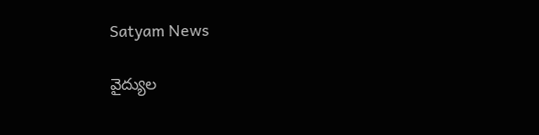Satyam News

వైద్యుల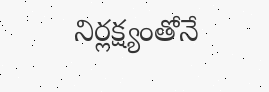నిర్లక్ష్యంతోనే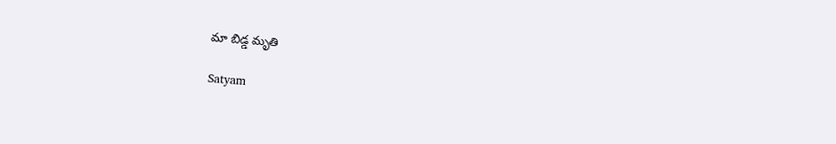మా బిడ్డ మృతి

Satyam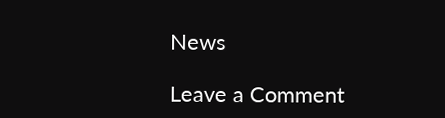News

Leave a Comment